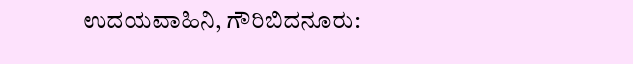ಉದಯವಾಹಿನಿ, ಗೌರಿಬಿದನೂರು: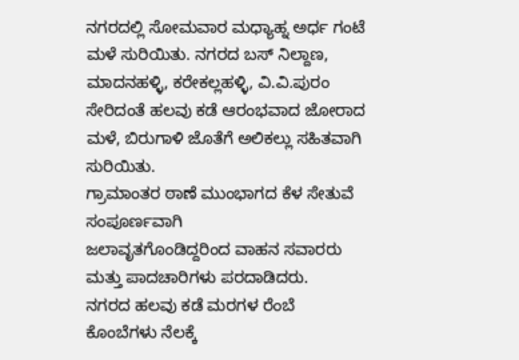ನಗರದಲ್ಲಿ ಸೋಮವಾರ ಮಧ್ಯಾಹ್ನ ಅರ್ಧ ಗಂಟೆ ಮಳೆ ಸುರಿಯಿತು. ನಗರದ ಬಸ್ ನಿಲ್ದಾಣ, ಮಾದನಹಳ್ಳಿ, ಕರೇಕಲ್ಲಹಳ್ಳಿ, ವಿ.ವಿ.ಪುರಂ ಸೇರಿದಂತೆ ಹಲವು ಕಡೆ ಆರಂಭವಾದ ಜೋರಾದ ಮಳೆ, ಬಿರುಗಾಳಿ ಜೊತೆಗೆ ಅಲಿಕಲ್ಲು ಸಹಿತವಾಗಿ ಸುರಿಯಿತು.
ಗ್ರಾಮಾಂತರ ಠಾಣೆ ಮುಂಭಾಗದ ಕೆಳ ಸೇತುವೆ ಸಂಪೂರ್ಣವಾಗಿ
ಜಲಾವೃತಗೊಂಡಿದ್ದರಿಂದ ವಾಹನ ಸವಾರರು ಮತ್ತು ಪಾದಚಾರಿಗಳು ಪರದಾಡಿದರು.
ನಗರದ ಹಲವು ಕಡೆ ಮರಗಳ ರೆಂಬೆ ಕೊಂಬೆಗಳು ನೆಲಕ್ಕೆ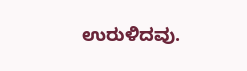ಉರುಳಿದವು.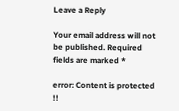Leave a Reply

Your email address will not be published. Required fields are marked *

error: Content is protected !!